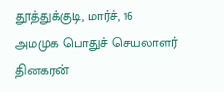தூத்துக்குடி, மார்ச், 16
அமமுக பொதுச் செயலாளர் தினகரன்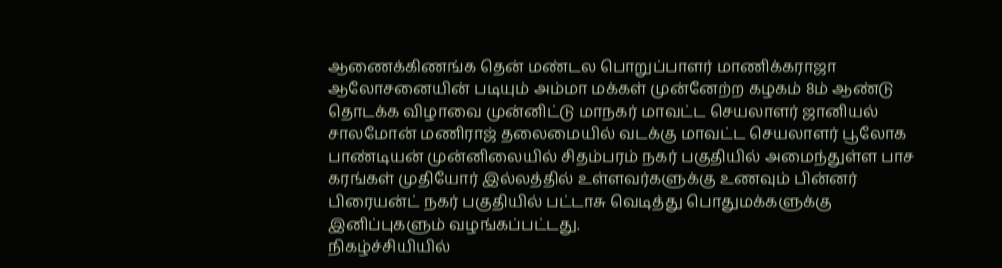ஆணைக்கிணங்க தென் மண்டல பொறுப்பாளர் மாணிக்கராஜா ஆலோசனையின் படியும் அம்மா மக்கள் முன்னேற்ற கழகம் 8ம் ஆண்டு தொடக்க விழாவை முன்னிட்டு மாநகர் மாவட்ட செயலாளர் ஜானியல் சாலமோன் மணிராஜ் தலைமையில் வடக்கு மாவட்ட செயலாளர் பூலோக பாண்டியன் முன்னிலையில் சிதம்பரம் நகர் பகுதியில் அமைந்துள்ள பாச கரங்கள் முதியோர் இல்லத்தில் உள்ளவர்களுக்கு உணவும் பின்னர் பிரையன்ட் நகர் பகுதியில் பட்டாசு வெடித்து பொதுமக்களுக்கு இனிப்புகளும் வழங்கப்பட்டது.
நிகழ்ச்சியியில்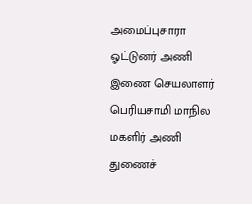அமைப்புசாரா ஓட்டுனர் அணி இணை செயலாளர் பெரியசாமி மாநில மகளிர் அணி துணைச்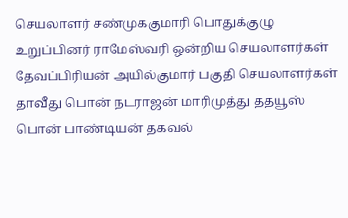செயலாளர் சண்முககுமாரி பொதுக்குழு உறுப்பினர் ராமேஸ்வரி ஒன்றிய செயலாளர்கள் தேவப்பிரியன் அயில்குமார் பகுதி செயலாளர்கள் தாவீது பொன் நடராஜன் மாரிமுத்து ததயூஸ் பொன் பாண்டியன் தகவல்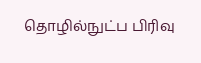தொழில்நுட்ப பிரிவு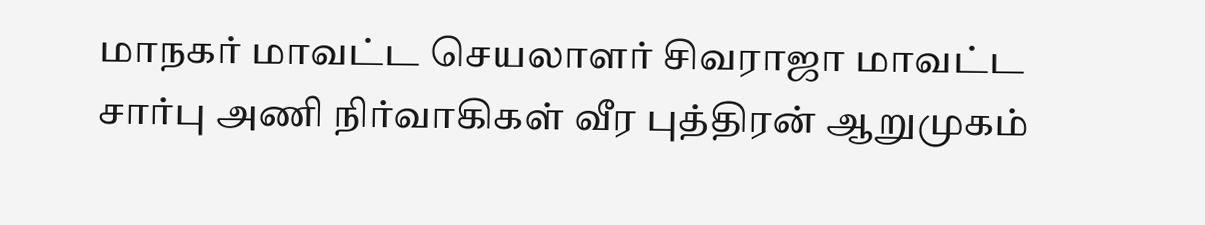மாநகர் மாவட்ட செயலாளர் சிவராஜா மாவட்ட சார்பு அணி நிர்வாகிகள் வீர புத்திரன் ஆறுமுகம்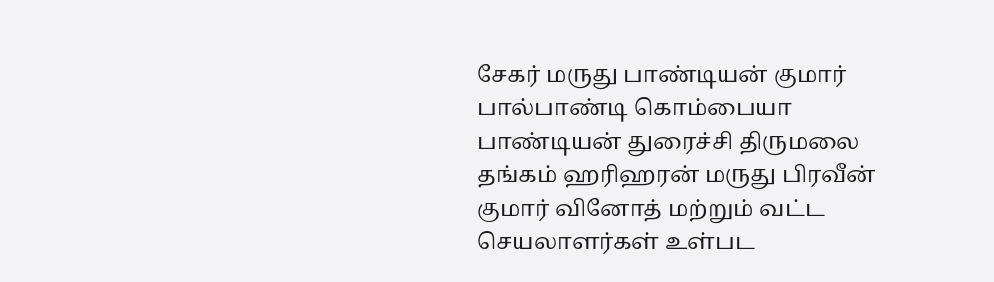சேகர் மருது பாண்டியன் குமார் பால்பாண்டி கொம்பையா பாண்டியன் துரைச்சி திருமலை தங்கம் ஹரிஹரன் மருது பிரவீன் குமார் வினோத் மற்றும் வட்ட செயலாளர்கள் உள்பட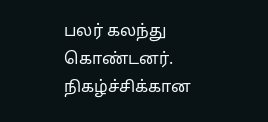பலர் கலந்து கொண்டனர். நிகழ்ச்சிக்கான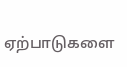ஏற்பாடுகளை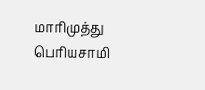மாரிமுத்து பெரியசாமி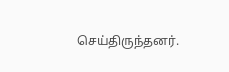செய்திருந்தனர்.